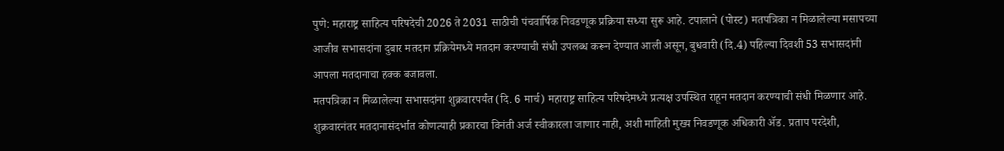पुणे: महाराष्ट्र साहित्य परिषदेची 2026 ते 2031 साठीची पंचवार्षिक निवडणूक प्रक्रिया सध्या सुरू आहे. टपालाने (पोस्ट) मतपत्रिका न मिळालेल्या मसापच्या आजीव सभासदांना दुबार मतदान प्रक्रियेमध्ये मतदान करण्याची संधी उपलब्ध करून देण्यात आली असून, बुधवारी (दि.4) पहिल्या दिवशी 53 सभासदांनी आपला मतदानाचा हक्क बजावला.
मतपत्रिका न मिळालेल्या सभासदांना शुक्रवारपर्यंत (दि. 6 मार्च) महाराष्ट्र साहित्य परिषदेमध्ये प्रत्यक्ष उपस्थित राहून मतदान करण्याची संधी मिळणार आहे. शुक्रवारनंतर मतदानासंदर्भात कोणत्याही प्रकारचा विनंती अर्ज स्वीकारला जाणार नाही, अशी माहिती मुख्य निवडणूक अधिकारी ॲड. प्रताप परदेशी,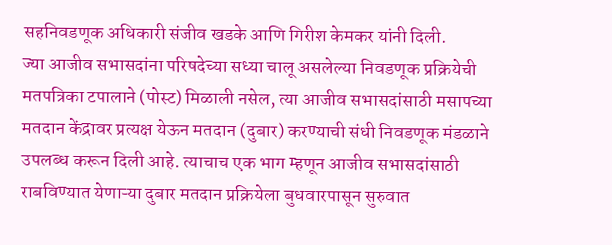सहनिवडणूक अधिकारी संजीव खडके आणि गिरीश केमकर यांनी दिली.
ज्या आजीव सभासदांना परिषदेच्या सध्या चालू असलेल्या निवडणूक प्रक्रियेची मतपत्रिका टपालाने (पोस्ट) मिळाली नसेल, त्या आजीव सभासदांसाठी मसापच्या मतदान केंद्रावर प्रत्यक्ष येऊन मतदान (दुबार) करण्याची संधी निवडणूक मंडळाने उपलब्ध करून दिली आहे. त्याचाच एक भाग म्हणून आजीव सभासदांसाठी राबविण्यात येणाऱ्या दुबार मतदान प्रक्रियेला बुधवारपासून सुरुवात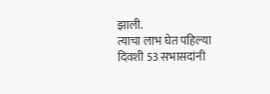झाली.
त्याचा लाभ घेत पहिल्या दिवशी 53 सभासदांनी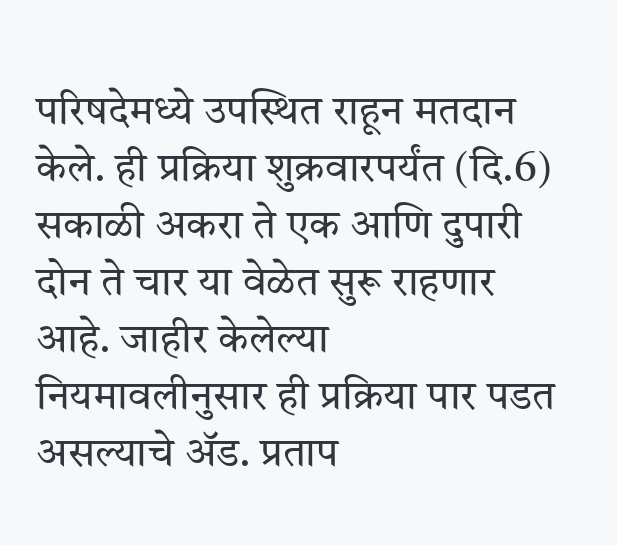परिषदेमध्ये उपस्थित राहून मतदान केले. ही प्रक्रिया शुक्रवारपर्यंत (दि.6) सकाळी अकरा ते एक आणि दुपारी दोन ते चार या वेळेत सुरू राहणार आहे. जाहीर केलेल्या नियमावलीनुसार ही प्रक्रिया पार पडत असल्याचे ॲड. प्रताप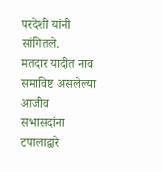परदेशी यांनी सांगितले.
मतदार यादीत नाव समाविष्ट असलेल्या आजीव सभासदांना टपालाद्वारे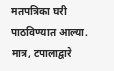मतपत्रिका घरी पाठविण्यात आल्या. मात्र, टपालाद्वारे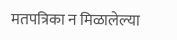मतपत्रिका न मिळालेल्या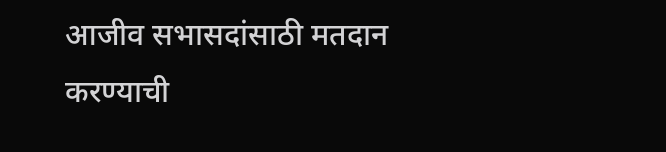आजीव सभासदांसाठी मतदान करण्याची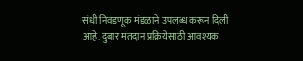संधी निवडणूक मंडळाने उपलब्ध करून दिली आहे. दुबार मतदान प्रक्रियेसाठी आवश्यक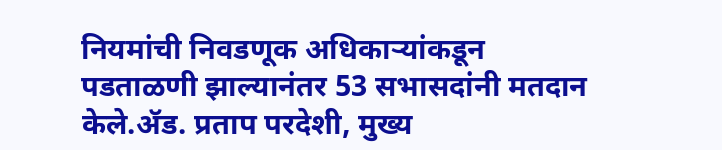नियमांची निवडणूक अधिकाऱ्यांकडून पडताळणी झाल्यानंतर 53 सभासदांनी मतदान केले.ॲड. प्रताप परदेशी, मुख्य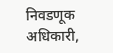निवडणूक अधिकारी,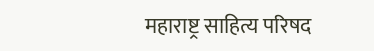महाराष्ट्र साहित्य परिषद